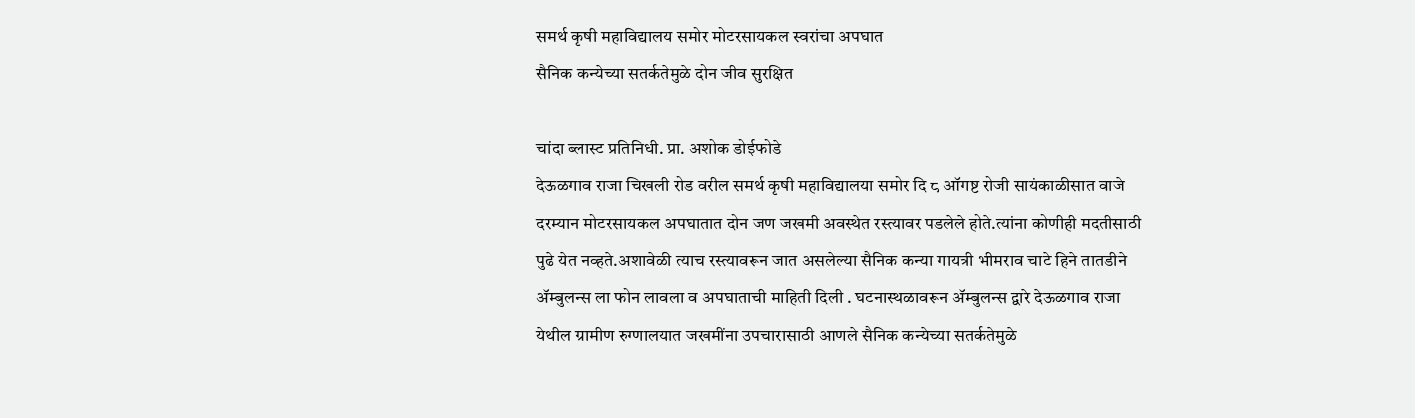समर्थ कृषी महाविद्यालय समोर मोटरसायकल स्वरांचा अपघात
सैनिक कन्येच्या सतर्कतेमुळे दोन जीव सुरक्षित

चांदा ब्लास्ट प्रतिनिधी. प्रा. अशोक डोईफोडे
देऊळगाव राजा चिखली रोड वरील समर्थ कृषी महाविद्यालया समोर दि ८ ऑगष्ट रोजी सायंकाळीसात वाजे दरम्यान मोटरसायकल अपघातात दोन जण जखमी अवस्थेत रस्त्यावर पडलेले होते.त्यांना कोणीही मदतीसाठी पुढे येत नव्हते.अशावेळी त्याच रस्त्यावरून जात असलेल्या सैनिक कन्या गायत्री भीमराव चाटे हिने तातडीने ॲम्बुलन्स ला फोन लावला व अपघाताची माहिती दिली . घटनास्थळावरून ॲम्बुलन्स द्वारे देऊळगाव राजा येथील ग्रामीण रुग्णालयात जखमींना उपचारासाठी आणले सैनिक कन्येच्या सतर्कतेमुळे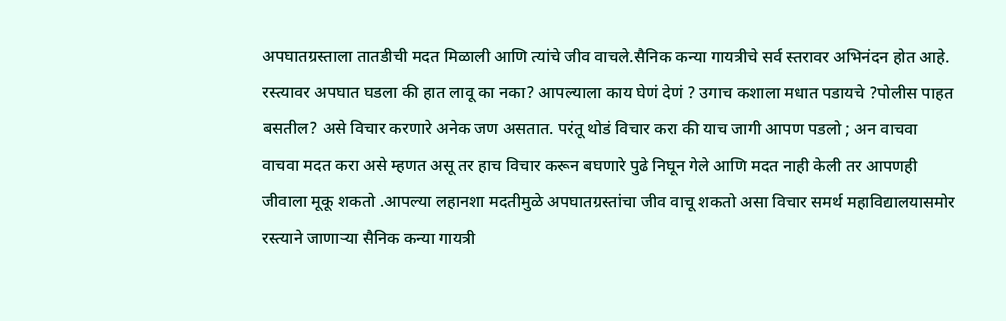अपघातग्रस्ताला तातडीची मदत मिळाली आणि त्यांचे जीव वाचले.सैनिक कन्या गायत्रीचे सर्व स्तरावर अभिनंदन होत आहे.
रस्त्यावर अपघात घडला की हात लावू का नका? आपल्याला काय घेणं देणं ? उगाच कशाला मधात पडायचे ?पोलीस पाहत बसतील? असे विचार करणारे अनेक जण असतात. परंतू थोडं विचार करा की याच जागी आपण पडलो ; अन वाचवा वाचवा मदत करा असे म्हणत असू तर हाच विचार करून बघणारे पुढे निघून गेले आणि मदत नाही केली तर आपणही जीवाला मूकू शकतो .आपल्या लहानशा मदतीमुळे अपघातग्रस्तांचा जीव वाचू शकतो असा विचार समर्थ महाविद्यालयासमोर रस्त्याने जाणाऱ्या सैनिक कन्या गायत्री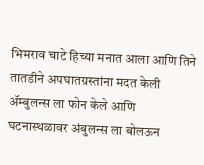भिमराव चाटे हिच्या मनात आला आणि तिने तातडीने अपघातग्रस्तांना मदत केली ॲम्बुलन्स ला फोन केले आणि घटनास्थळावर अंबुलन्स ला बोलऊन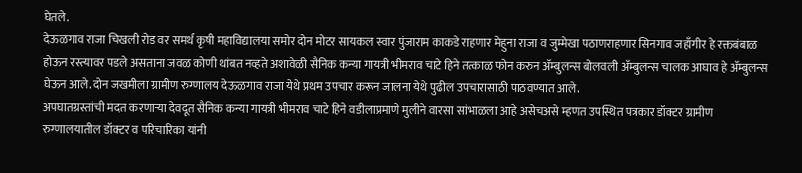घेतले.
देऊळगाव राजा चिखली रोड वर समर्थ कृषी महाविद्यालया समोर दोन मोटर सायकल स्वार पुंजाराम काकडे राहणार मेहुना राजा व जुम्मेखा पठाणराहणार सिनगाव जहाँगीर हे रक्तबंबाळ होऊन रस्त्यावर पडले असताना जवळ कोणी थांबत नव्हते अशावेळी सैनिक कन्या गायत्री भीमराव चाटे हिने तत्काळ फोन करुन ॲम्बुलन्स बोलवली ॲम्बुलन्स चालक आघाव हे ॲम्बुलन्स घेऊन आले.दोन जखमीला ग्रामीण रुग्णालय देऊळगाव राजा येथे प्रथम उपचार करून जालना येथे पुढील उपचारासाठी पाठवण्यात आले.
अपघातग्रस्तांची मदत करणाऱ्या देवदूत सैनिक कन्या गायत्री भीमराव चाटे हिने वडीलाप्रमाणे मुलीने वारसा सांभाळला आहे असेचअसे म्हणत उपस्थित पत्रकार डॉक्टर ग्रामीण रुग्णालयातील डॉक्टर व परिचारिका यांनी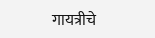गायत्रीचे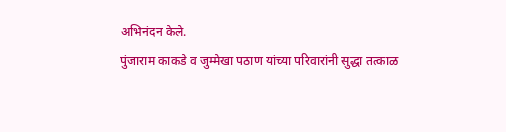अभिनंदन केले.
पुंजाराम काकडे व जुम्मेखा पठाण यांच्या परिवारांनी सुद्धा तत्काळ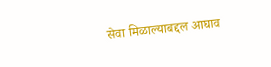सेवा मिळाल्याबद्दल आघाव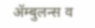ॲम्बुलन्स व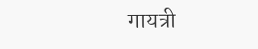गायत्री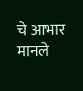चे आभार मानले